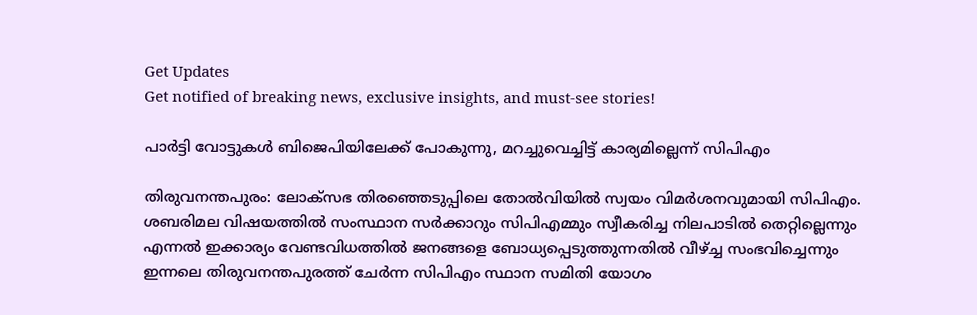Get Updates
Get notified of breaking news, exclusive insights, and must-see stories!

പാര്‍ട്ടി വോട്ടുകള്‍ ബിജെപിയിലേക്ക് പോകുന്നു, മറച്ചുവെച്ചിട്ട് കാര്യമില്ലെന്ന് സിപിഎം

തിരുവനന്തപുരം: ലോക്സഭ തിരഞ്ഞെടുപ്പിലെ തോല്‍വിയില്‍ സ്വയം വിമര്‍ശനവുമായി സിപിഎം. ശബരിമല വിഷയത്തില്‍ സംസ്ഥാന സര്‍ക്കാറും സിപിഎമ്മും സ്വീകരിച്ച നിലപാടില്‍ തെറ്റില്ലെന്നും എന്നല്‍ ഇക്കാര്യം വേണ്ടവിധത്തില്‍ ജനങ്ങളെ ബോധ്യപ്പെടുത്തുന്നതില്‍ വീഴ്ച്ച സംഭവിച്ചെന്നും ഇന്നലെ തിരുവനന്തപുരത്ത് ചേര്‍ന്ന സിപിഎം സ്ഥാന സമിതി യോഗം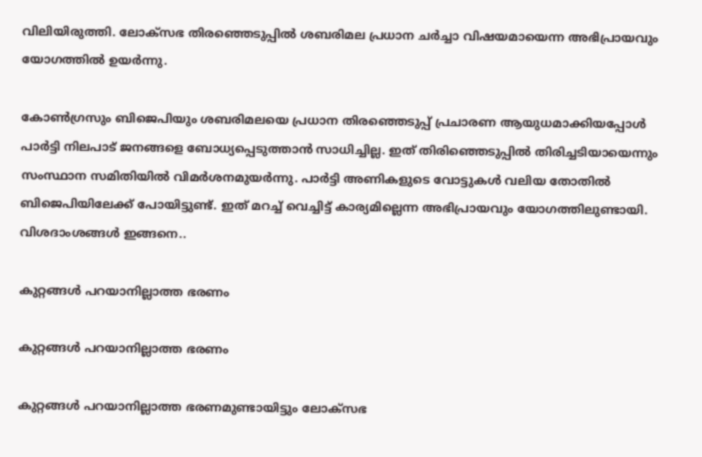വിലിയിരുത്തി. ലോക്സഭ തിര‍ഞ്ഞെടുപ്പില്‍ ശബരിമല പ്രധാന ചര്‍ച്ചാ വിഷയമായെന്ന അഭിപ്രായവും യോഗത്തില്‍ ഉയര്‍ന്നു.

കോണ്‍ഗ്രസും ബിജെപിയും ശബരിമലയെ പ്രധാന തിരഞ്ഞെടുപ്പ് പ്രചാരണ ആയുധമാക്കിയപ്പോള്‍ പാര്‍ട്ടി നിലപാട് ജനങ്ങളെ ബോധ്യപ്പെടുത്താന്‍ സാധിച്ചില്ല. ഇത് തിരിഞ്ഞെടുപ്പില്‍ തിരിച്ചടിയായെന്നും സംസ്ഥാന സമിതിയില്‍ വിമര്‍ശനമുയര്‍ന്നു. പാര്‍ട്ടി അണികളുടെ വോട്ടുകള്‍ വലിയ തോതില്‍ ബിജെപിയിലേക്ക് പോയിട്ടുണ്ട്. ഇത് മറച്ച് വെച്ചിട്ട് കാര്യമില്ലെന്ന അഭിപ്രായവും യോഗത്തിലുണ്ടായി. വിശദാംശങ്ങള്‍ ഇങ്ങനെ..

കുറ്റങ്ങള്‍ പറയാനില്ലാത്ത ഭരണം

കുറ്റങ്ങള്‍ പറയാനില്ലാത്ത ഭരണം

കുറ്റങ്ങള്‍ പറയാനില്ലാത്ത ഭരണമുണ്ടായിട്ടും ലോക്സഭ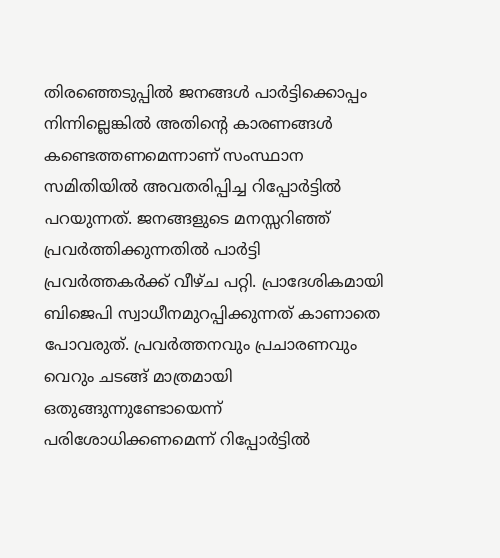തിരഞ്ഞെടുപ്പില്‍ ജനങ്ങള്‍ പാര്‍ട്ടിക്കൊപ്പം നിന്നില്ലെങ്കില്‍ അതിന്‍റെ കാരണങ്ങള്‍ കണ്ടെത്തണമെന്നാണ് സംസ്ഥാന സമിതിയില്‍ അവതരിപ്പിച്ച റിപ്പോര്‍ട്ടില്‍ പറയുന്നത്. ജനങ്ങളുടെ മനസ്സറിഞ്ഞ് പ്രവര്‍ത്തിക്കുന്നതില്‍ പാര്‍ട്ടി പ്രവര്‍ത്തകര്‍ക്ക് വീഴ്ച പറ്റി. പ്രാദേശികമായി ബിജെപി സ്വാധീനമുറപ്പിക്കുന്നത് കാണാതെ പോവരുത്. പ്രവര്‍ത്തനവും പ്രചാരണവും വെറും ചടങ്ങ് മാത്രമായി ഒതുങ്ങുന്നുണ്ടോയെന്ന് പരിശോധിക്കണമെന്ന് റിപ്പോര്‍ട്ടില്‍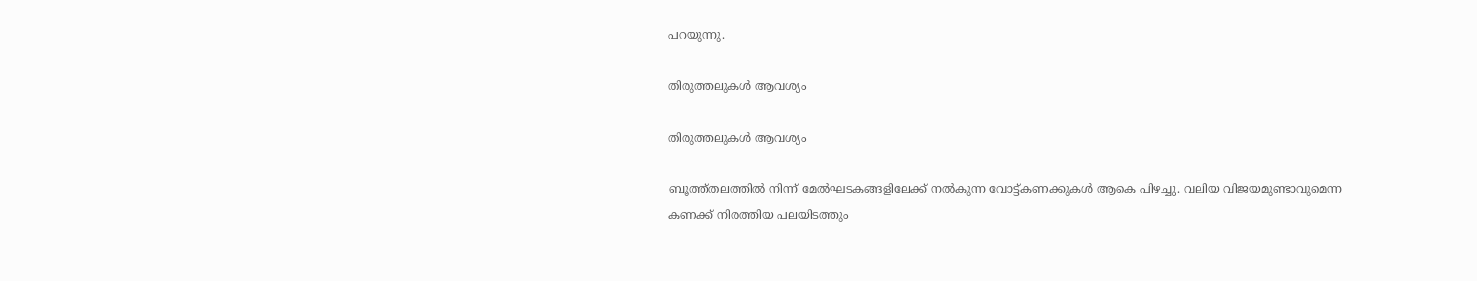പറയുന്നു.

തിരുത്തലുകള്‍ ആവശ്യം

തിരുത്തലുകള്‍ ആവശ്യം

ബൂത്ത്തലത്തില്‍ നിന്ന് മേല്‍ഘടകങ്ങളിലേക്ക് നല്‍കുന്ന വോട്ട്കണക്കുകള്‍ ആകെ പിഴച്ചു. വലിയ വിജയമുണ്ടാവുമെന്ന കണക്ക് നിരത്തിയ പലയിടത്തും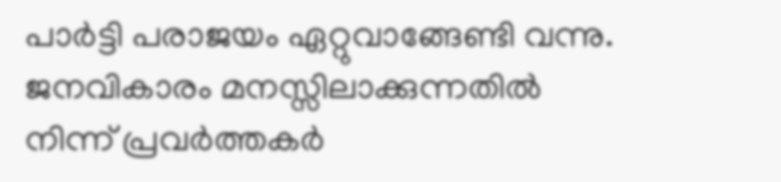പാര്‍ട്ടി പരാജയം ഏറ്റുവാങ്ങേണ്ടി വന്നു. ജനവികാരം മനസ്സിലാക്കുന്നതില്‍ നിന്ന് പ്രവര്‍ത്തകര്‍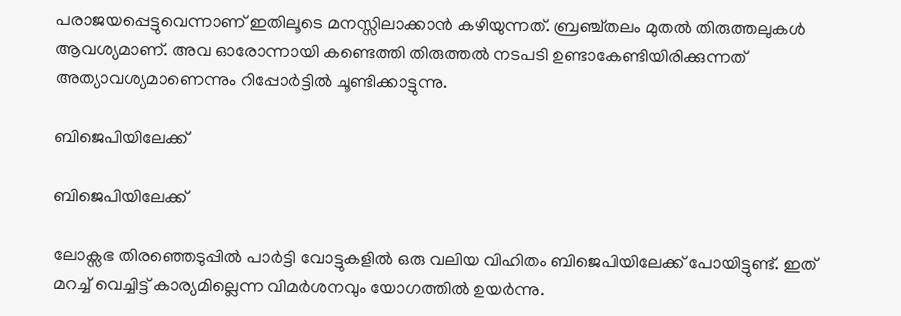പരാജയപ്പെട്ടുവെന്നാണ് ഇതിലൂടെ മനസ്സിലാക്കാന്‍ കഴിയുന്നത്. ബ്രഞ്ച്തലം മുതല്‍ തിരുത്തലുകള്‍ ആവശ്യമാണ്. അവ ഓരോന്നായി കണ്ടെത്തി തിരുത്തല്‍ നടപടി ഉണ്ടാകേണ്ടിയിരിക്കുന്നത് അത്യാവശ്യമാണെന്നും റിപ്പോര്‍ട്ടില്‍ ചൂണ്ടിക്കാട്ടുന്നു.

ബിജെപിയിലേക്ക്

ബിജെപിയിലേക്ക്

ലോക്സഭ തിരഞ്ഞെടുപ്പില്‍ പാര്‍ട്ടി വോട്ടുകളില്‍ ഒരു വലിയ വിഹിതം ബിജെപിയിലേക്ക് പോയിട്ടുണ്ട്. ഇത് മറച്ച് വെച്ചിട്ട് കാര്യമില്ലെന്ന വിമര്‍ശനവും യോഗത്തില്‍ ഉയര്‍ന്നു.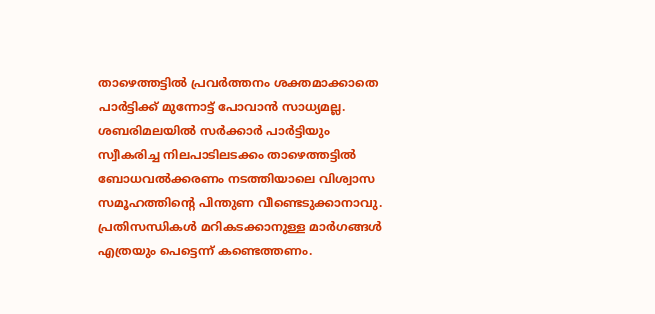താഴെത്തട്ടില്‍ പ്രവര്‍ത്തനം ശക്തമാക്കാതെ പാര്‍ട്ടിക്ക് മുന്നോട്ട് പോവാന്‍ സാധ്യമല്ല. ശബരിമലയില്‍ സര്‍ക്കാര്‍ പാര്‍ട്ടിയും സ്വീകരിച്ച നിലപാടിലടക്കം താഴെത്തട്ടില്‍ ബോധവല്‍ക്കരണം നടത്തിയാലെ വിശ്വാസ സമൂഹത്തിന്‍റെ പിന്തുണ വീണ്ടെടുക്കാനാവു. പ്രതിസന്ധികള്‍ മറികടക്കാനുള്ള മാര്‍ഗങ്ങള്‍ എത്രയും പെട്ടെന്ന് കണ്ടെത്തണം.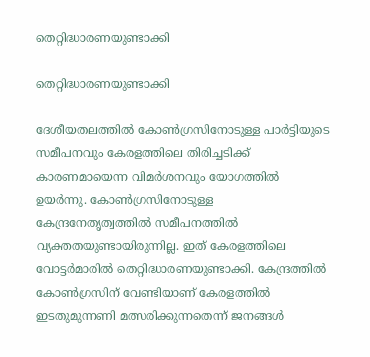തെറ്റിദ്ധാരണയുണ്ടാക്കി

തെറ്റിദ്ധാരണയുണ്ടാക്കി

ദേശീയതലത്തില്‍ കോണ്‍ഗ്രസിനോടുള്ള പാര്‍ട്ടിയുടെ സമീപനവും കേരളത്തിലെ തിരിച്ചടിക്ക് കാരണമായെന്ന വിമര്‍ശനവും യോഗത്തില്‍ ഉയര്‍ന്നു. കോണ്‍ഗ്രസിനോടുള്ള കേന്ദ്രനേതൃത്വത്തില്‍ സമീപനത്തില്‍ വ്യക്തതയുണ്ടായിരുന്നില്ല. ഇത് കേരളത്തിലെ വോട്ടര്‍മാരില്‍ തെറ്റിദ്ധാരണയുണ്ടാക്കി. കേന്ദ്രത്തില്‍ കോണ്‍ഗ്രസിന് വേണ്ടിയാണ് കേരളത്തില്‍ ഇടതുമുന്നണി മത്സരിക്കുന്നതെന്ന് ജനങ്ങള്‍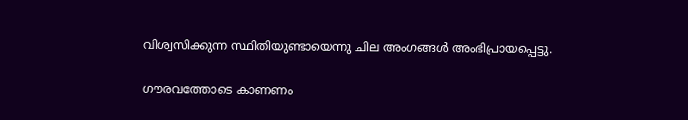വിശ്വസിക്കുന്ന സ്ഥിതിയുണ്ടായെന്നു ചില അംഗങ്ങള്‍ അംഭിപ്രായപ്പെട്ടു.

ഗൗരവത്തോടെ കാണണം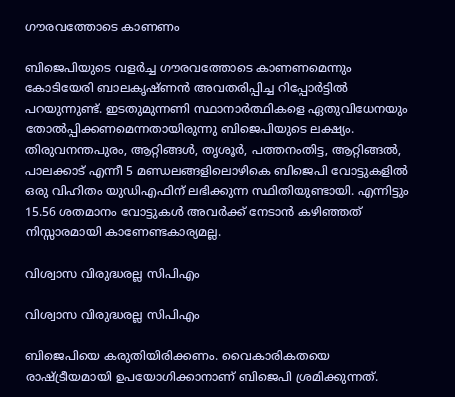ഗൗരവത്തോടെ കാണണം

ബിജെപിയുടെ വളര്‍ച്ച ഗൗരവത്തോടെ കാണണമെന്നും കോടിയേരി ബാലകൃഷ്ണന്‍ അവതരിപ്പിച്ച റിപ്പോര്‍ട്ടില്‍ പറയുന്നുണ്ട്. ഇടതുമുന്നണി സ്ഥാനാര്‍ത്ഥികളെ ഏതുവിധേനയും തോല്‍പ്പിക്കണമെന്നതായിരുന്നു ബിജെപിയുടെ ലക്ഷ്യം. തിരുവനന്തപുരം, ആറ്റിങ്ങള്‍, തൃശൂര്‍, പത്തനംതിട്ട, ആറ്റിങ്ങല്‍, പാലക്കാട് എന്നീ 5 മണ്ഡലങ്ങളിലൊഴികെ ബിജെപി വോട്ടുകളില്‍ ഒരു വിഹിതം യുഡിഎഫിന് ലഭിക്കുന്ന സ്ഥിതിയുണ്ടായി. എന്നിട്ടും 15.56 ശതമാനം വോട്ടുകള്‍ അവര്‍ക്ക് നേടാന്‍ കഴിഞ്ഞത് നിസ്സാരമായി കാണേണ്ടകാര്യമല്ല.

വിശ്വാസ വിരുദ്ധരല്ല സിപിഎം

വിശ്വാസ വിരുദ്ധരല്ല സിപിഎം

ബിജെപിയെ കരുതിയിരിക്കണം. വൈകാരികതയെ രാഷ്ട്രീയമായി ഉപയോഗിക്കാനാണ് ബിജെപി ശ്രമിക്കുന്നത്.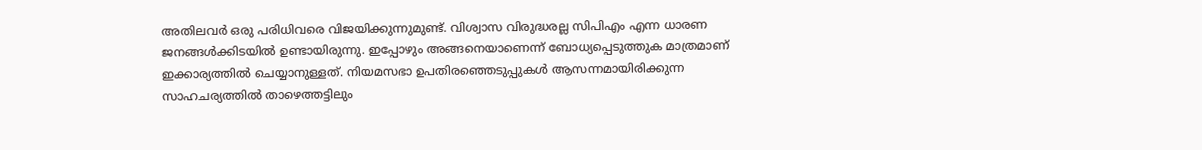അതിലവര്‍ ഒരു പരിധിവരെ വിജയിക്കുന്നുമുണ്ട്. വിശ്വാസ വിരുദ്ധരല്ല സിപിഎം എന്ന ധാരണ ജനങ്ങള്‍ക്കിടയില്‍ ഉണ്ടായിരുന്നു. ഇപ്പോഴും അങ്ങനെയാണെന്ന് ബോധ്യപ്പെടുത്തുക മാത്രമാണ് ഇക്കാര്യത്തില്‍ ചെയ്യാനുള്ളത്. നിയമസഭാ ഉപതിരഞ്ഞെടുപ്പുകള്‍ ആസന്നമായിരിക്കുന്ന സാഹചര്യത്തില്‍ താഴെത്തട്ടിലും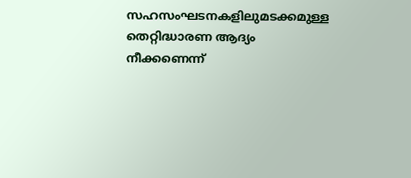സഹസംഘടനകളിലുമടക്കമുള്ള തെറ്റിദ്ധാരണ ആദ്യം നീക്കണെന്ന്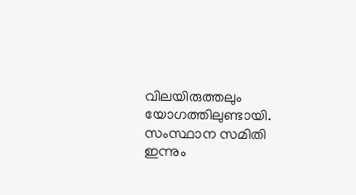വിലയിരുത്തലും യോഗത്തിലുണ്ടായി. സംസ്ഥാന സമിതി ഇന്നും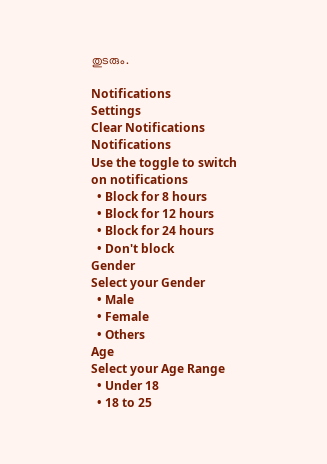തുടരും.

Notifications
Settings
Clear Notifications
Notifications
Use the toggle to switch on notifications
  • Block for 8 hours
  • Block for 12 hours
  • Block for 24 hours
  • Don't block
Gender
Select your Gender
  • Male
  • Female
  • Others
Age
Select your Age Range
  • Under 18
  • 18 to 25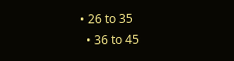• 26 to 35
  • 36 to 45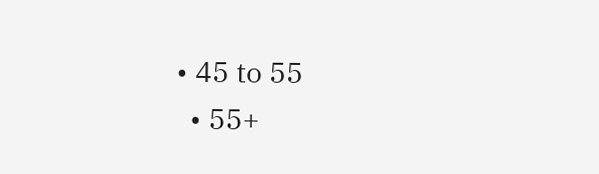• 45 to 55
  • 55+